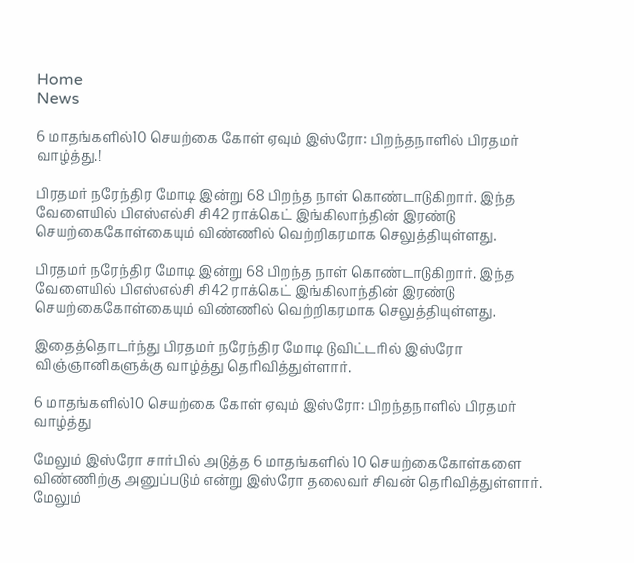Home
News

6 மாதங்களில்10 செயற்கை கோள் ஏவும் இஸ்ரோ: பிறந்தநாளில் பிரதமர் வாழ்த்து.!

பிரதமர் நரேந்திர மோடி இன்று 68 பிறந்த நாள் கொண்டாடுகிறார். இந்த வேளையில் பிஎஸ்எல்சி சி42 ராக்கெட் இங்கிலாந்தின் இரண்டு செயற்கைகோள்கையும் விண்ணில் வெற்றிகரமாக செலுத்தியுள்ளது.

பிரதமர் நரேந்திர மோடி இன்று 68 பிறந்த நாள் கொண்டாடுகிறார். இந்த வேளையில் பிஎஸ்எல்சி சி42 ராக்கெட் இங்கிலாந்தின் இரண்டு செயற்கைகோள்கையும் விண்ணில் வெற்றிகரமாக செலுத்தியுள்ளது.

இதைத்தொடர்ந்து பிரதமர் நரேந்திர மோடி டுவிட்டரில் இஸ்ரோ விஞ்ஞானிகளுக்கு வாழ்த்து தெரிவித்துள்ளார்.

6 மாதங்களில்10 செயற்கை கோள் ஏவும் இஸ்ரோ: பிறந்தநாளில் பிரதமர் வாழ்த்து

மேலும் இஸ்ரோ சார்பில் அடுத்த 6 மாதங்களில் 10 செயற்கைகோள்களை விண்ணிற்கு அனுப்படும் என்று இஸ்ரோ தலைவர் சிவன் தெரிவித்துள்ளார். மேலும்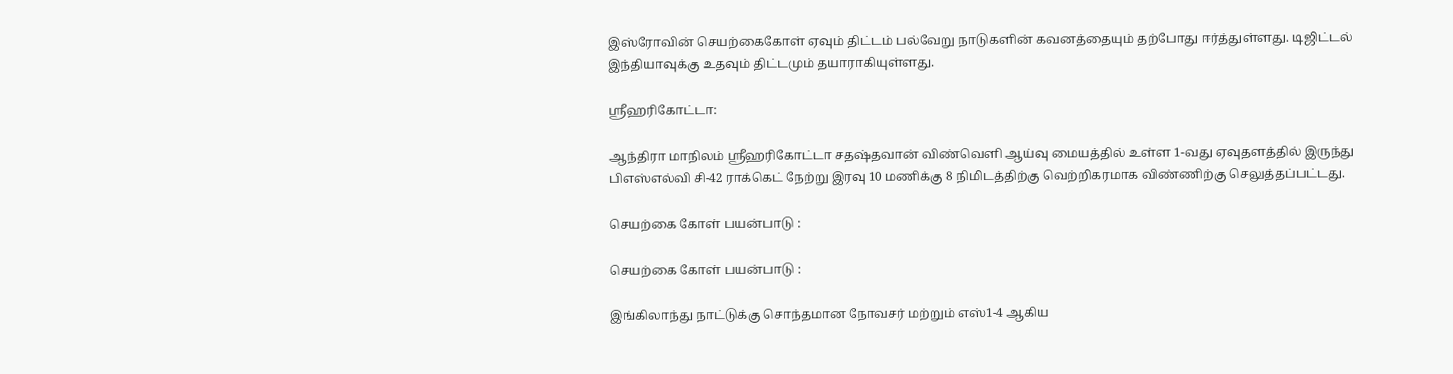இஸ்ரோவின் செயற்கைகோள் ஏவும் திட்டம் பல்வேறு நாடுகளின் கவனத்தையும் தற்போது ஈர்த்துள்ளது. டிஜிட்டல் இந்தியாவுக்கு உதவும் திட்டமும் தயாராகியுள்ளது.

ஸ்ரீஹரிகோட்டா:

ஆந்திரா மாநிலம் ஸ்ரீஹரிகோட்டா சதஷ்தவான் விண்வெளி ஆய்வு மையத்தில் உள்ள 1-வது ஏவுதளத்தில் இருந்து பிஎஸ்எல்வி சி-42 ராக்கெட் நேற்று இரவு 10 மணிக்கு 8 நிமிடத்திற்கு வெற்றிகரமாக விண்ணிற்கு செலுத்தப்பட்டது.

செயற்கை கோள் பயன்பாடு :

செயற்கை கோள் பயன்பாடு :

இங்கிலாந்து நாட்டுக்கு சொந்தமான நோவசர் மற்றும் எஸ்1-4 ஆகிய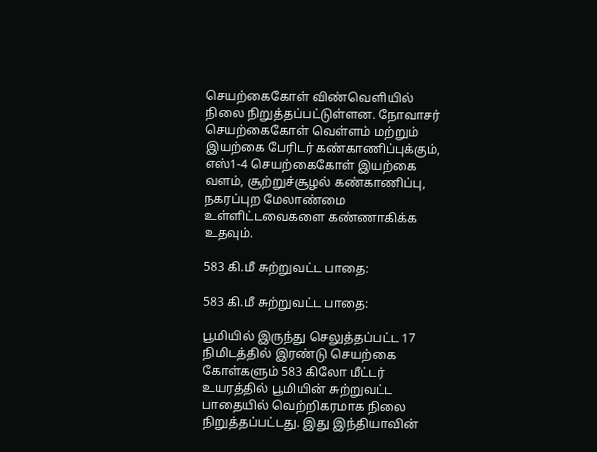செயற்கைகோள் விண்வெளியில் நிலை நிறுத்தப்பட்டுள்ளன. நோவாசர் செயற்கைகோள் வெள்ளம் மற்றும் இயற்கை பேரிடர் கண்காணிப்புக்கும், எஸ்1-4 செயற்கைகோள் இயற்கை வளம், சூற்றுச்சூழல் கண்காணிப்பு, நகரப்புற மேலாண்மை உள்ளிட்டவைகளை கண்ணாகிக்க உதவும்.

583 கி.மீ சுற்றுவட்ட பாதை:

583 கி.மீ சுற்றுவட்ட பாதை:

பூமியில் இருந்து செலுத்தப்பட்ட 17 நிமிடத்தில் இரண்டு செயற்கை கோள்களும் 583 கிலோ மீட்டர் உயரத்தில் பூமியின் சுற்றுவட்ட பாதையில் வெற்றிகரமாக நிலை நிறுத்தப்பட்டது. இது இந்தியாவின்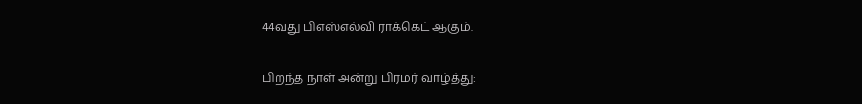44வது பிஎஸ்எல்வி ராக்கெட் ஆகும்.

பிறந்த நாள் அன்று பிரமர் வாழ்த்து: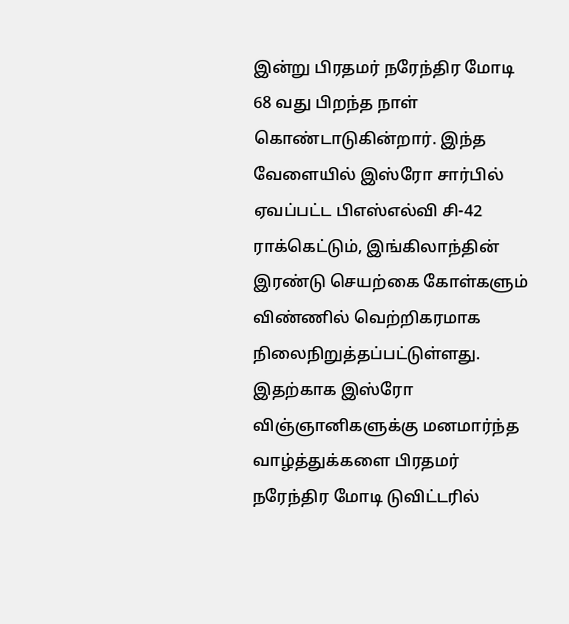இன்று பிரதமர் நரேந்திர மோடி 68 வது பிறந்த நாள் கொண்டாடுகின்றார். இந்த வேளையில் இஸ்ரோ சார்பில் ஏவப்பட்ட பிஎஸ்எல்வி சி-42 ராக்கெட்டும், இங்கிலாந்தின் இரண்டு செயற்கை கோள்களும் விண்ணில் வெற்றிகரமாக நிலைநிறுத்தப்பட்டுள்ளது. இதற்காக இஸ்ரோ விஞ்ஞானிகளுக்கு மனமார்ந்த வாழ்த்துக்களை பிரதமர் நரேந்திர மோடி டுவிட்டரில்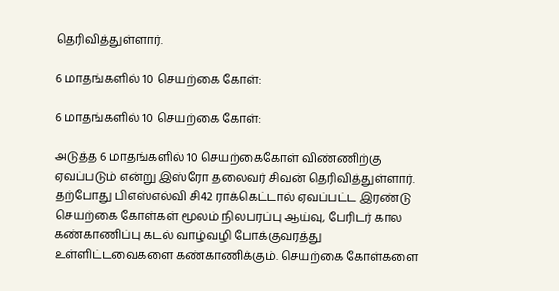தெரிவித்துள்ளார்.

6 மாதங்களில் 10 செயற்கை கோள்:

6 மாதங்களில் 10 செயற்கை கோள்:

அடுத்த 6 மாதங்களில் 10 செயற்கைகோள் விண்ணிற்கு ஏவப்படும் என்று இஸ்ரோ தலைவர் சிவன் தெரிவித்துள்ளார். தற்போது பிஎஸ்எல்வி சி42 ராக்கெட்டால் ஏவப்பட்ட இரண்டு செயற்கை கோள்கள் மூலம் நிலபரப்பு ஆய்வு, பேரிடர் கால கண்காணிப்பு கடல் வாழ்வழி போக்குவரத்து உள்ளிட்டவைகளை கண்காணிக்கும். செயற்கை கோள்களை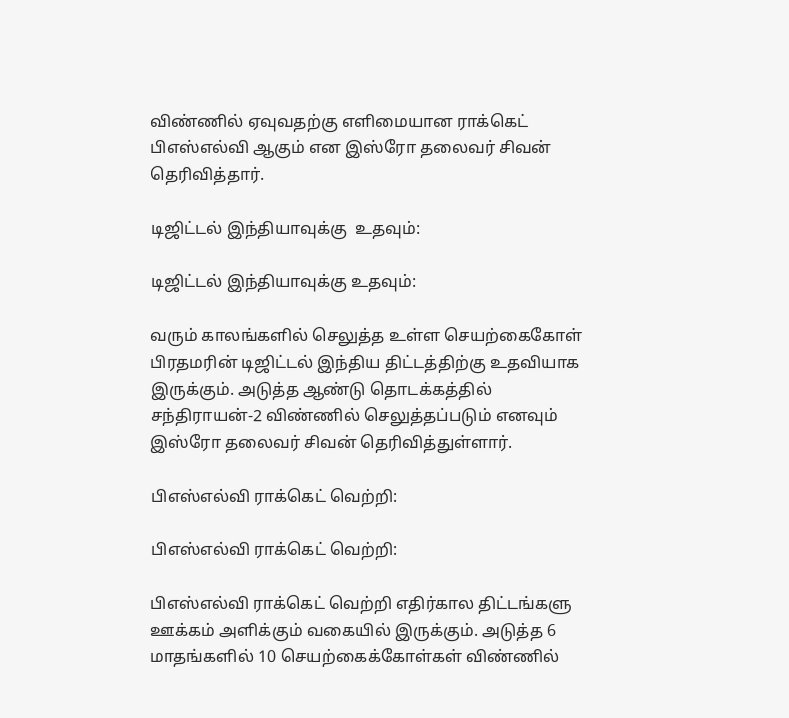விண்ணில் ஏவுவதற்கு எளிமையான ராக்கெட் பிஎஸ்எல்வி ஆகும் என இஸ்ரோ தலைவர் சிவன் தெரிவித்தார்.

டிஜிட்டல் இந்தியாவுக்கு  உதவும்:

டிஜிட்டல் இந்தியாவுக்கு உதவும்:

வரும் காலங்களில் செலுத்த உள்ள செயற்கைகோள் பிரதமரின் டிஜிட்டல் இந்திய திட்டத்திற்கு உதவியாக இருக்கும். அடுத்த ஆண்டு தொடக்கத்தில் சந்திராயன்-2 விண்ணில் செலுத்தப்படும் எனவும் இஸ்ரோ தலைவர் சிவன் தெரிவித்துள்ளார்.

பிஎஸ்எல்வி ராக்கெட் வெற்றி:

பிஎஸ்எல்வி ராக்கெட் வெற்றி:

பிஎஸ்எல்வி ராக்கெட் வெற்றி எதிர்கால திட்டங்களு ஊக்கம் அளிக்கும் வகையில் இருக்கும். அடுத்த 6 மாதங்களில் 10 செயற்கைக்கோள்கள் விண்ணில்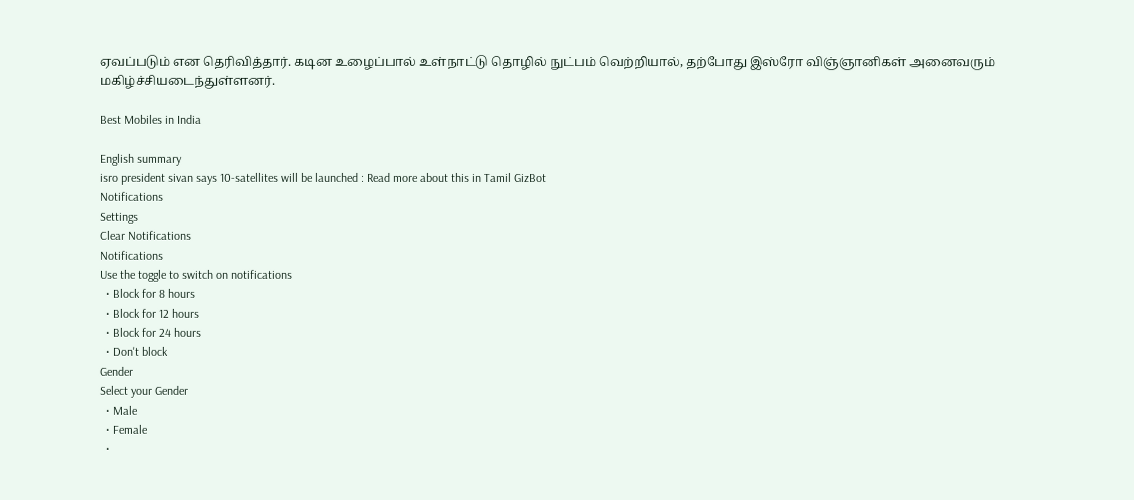ஏவப்படும் என தெரிவித்தார். கடின உழைப்பால் உள்நாட்டு தொழில் நுட்பம் வெற்றியால், தற்போது இஸ்ரோ விஞ்ஞானிகள் அனைவரும் மகிழ்ச்சியடைந்துள்ளனர்.

Best Mobiles in India

English summary
isro president sivan says 10-satellites will be launched : Read more about this in Tamil GizBot
Notifications
Settings
Clear Notifications
Notifications
Use the toggle to switch on notifications
  • Block for 8 hours
  • Block for 12 hours
  • Block for 24 hours
  • Don't block
Gender
Select your Gender
  • Male
  • Female
  •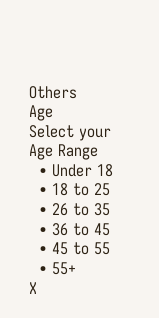Others
Age
Select your Age Range
  • Under 18
  • 18 to 25
  • 26 to 35
  • 36 to 45
  • 45 to 55
  • 55+
X